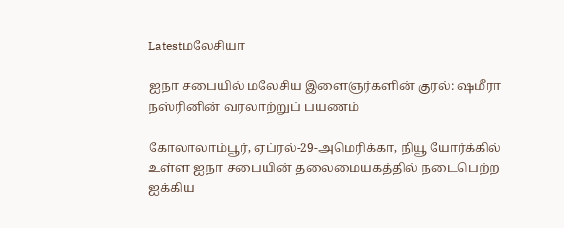Latestமலேசியா

ஐநா சபையில் மலேசிய இளைஞர்களின் குரல்: ஷமீரா நஸ்ரினின் வரலாற்றுப் பயணம்

கோலாலாம்பூர், ஏப்ரல்-29-அமெரிக்கா, நியூ யோர்க்கில் உள்ள ஐநா சபையின் தலைமையகத்தில் நடைபெற்ற ஐக்கிய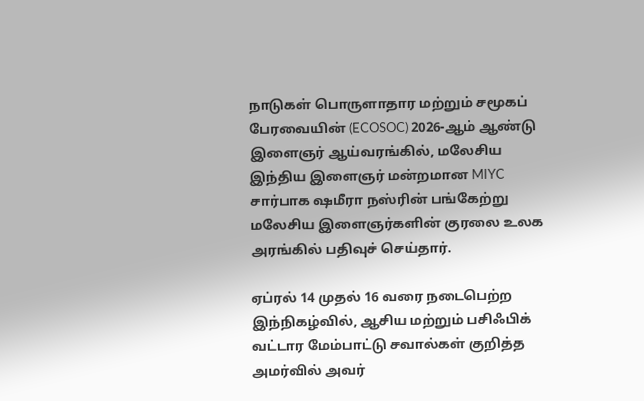நாடுகள் பொருளாதார மற்றும் சமூகப் பேரவையின் (ECOSOC) 2026-ஆம் ஆண்டு இளைஞர் ஆய்வரங்கில், மலேசிய இந்திய இளைஞர் மன்றமான MIYC சார்பாக ஷமீரா நஸ்ரின் பங்கேற்று மலேசிய இளைஞர்களின் குரலை உலக அரங்கில் பதிவுச் செய்தார்.

ஏப்ரல் 14 முதல் 16 வரை நடைபெற்ற இந்நிகழ்வில், ஆசிய மற்றும் பசிஃபிக் வட்டார மேம்பாட்டு சவால்கள் குறித்த அமர்வில் அவர்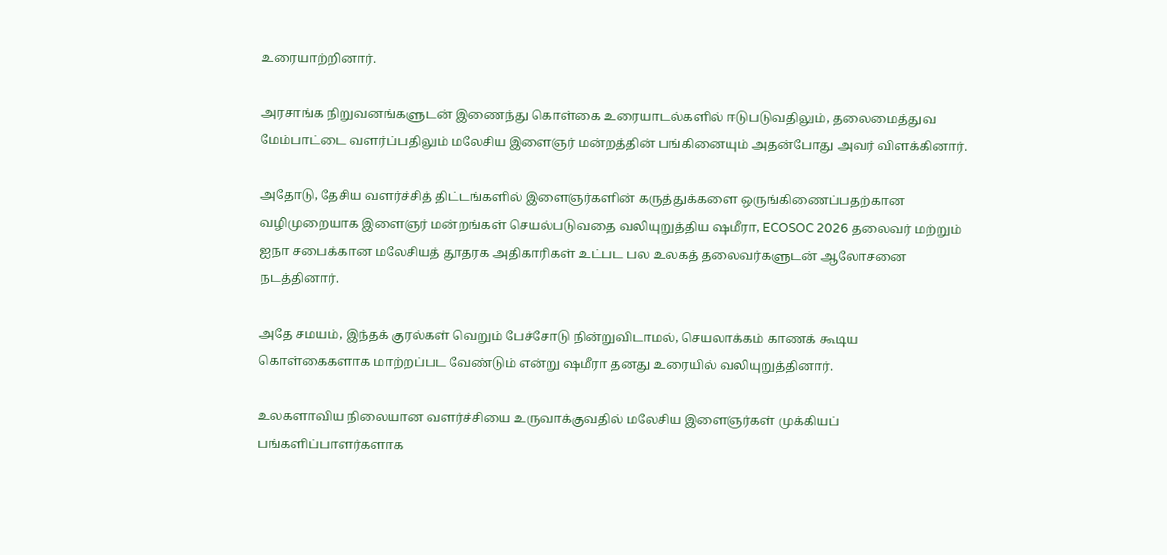உரையாற்றினார்.

அரசாங்க நிறுவனங்களுடன் இணைந்து கொள்கை உரையாடல்களில் ஈடுபடுவதிலும், தலைமைத்துவ மேம்பாட்டை வளர்ப்பதிலும் மலேசிய இளைஞர் மன்றத்தின் பங்கினையும் அதன்போது அவர் விளக்கினார்.

அதோடு, தேசிய வளர்ச்சித் திட்டங்களில் இளைஞர்களின் கருத்துக்களை ஒருங்கிணைப்பதற்கான வழிமுறையாக இளைஞர் மன்றங்கள் செயல்படுவதை வலியுறுத்திய ஷமீரா, ECOSOC 2026 தலைவர் மற்றும் ஐநா சபைக்கான மலேசியத் தூதரக அதிகாரிகள் உட்பட பல உலகத் தலைவர்களுடன் ஆலோசனை நடத்தினார்.

அதே சமயம், இந்தக் குரல்கள் வெறும் பேச்சோடு நின்றுவிடாமல், செயலாக்கம் காணக் கூடிய கொள்கைகளாக மாற்றப்பட வேண்டும் என்று ஷமீரா தனது உரையில் வலியுறுத்தினார்.

உலகளாவிய நிலையான வளர்ச்சியை உருவாக்குவதில் மலேசிய இளைஞர்கள் முக்கியப் பங்களிப்பாளர்களாக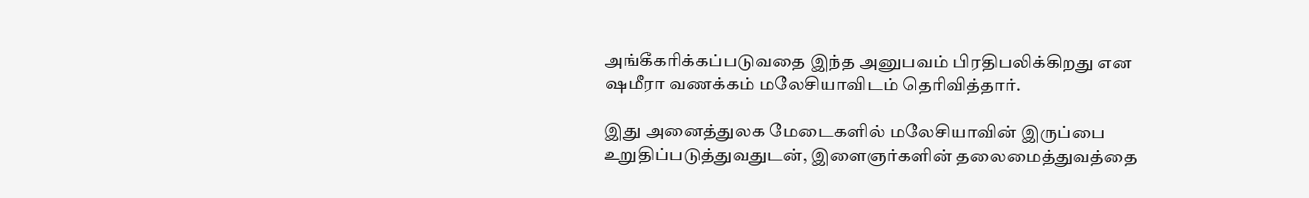அங்கீகரிக்கப்படுவதை இந்த அனுபவம் பிரதிபலிக்கிறது என ஷமீரா வணக்கம் மலேசியாவிடம் தெரிவித்தார்.

இது அனைத்துலக மேடைகளில் மலேசியாவின் இருப்பை உறுதிப்படுத்துவதுடன், இளைஞர்களின் தலைமைத்துவத்தை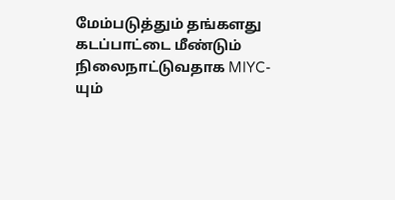மேம்படுத்தும் தங்களது கடப்பாட்டை மீண்டும் நிலைநாட்டுவதாக MIYC-யும்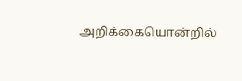அறிக்கையொன்றில்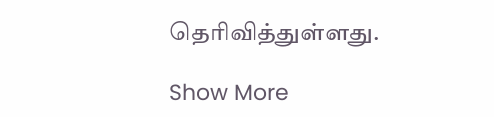தெரிவித்துள்ளது.

Show More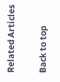Related Articles

Back to top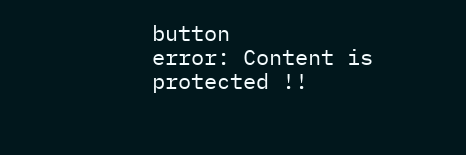button
error: Content is protected !!